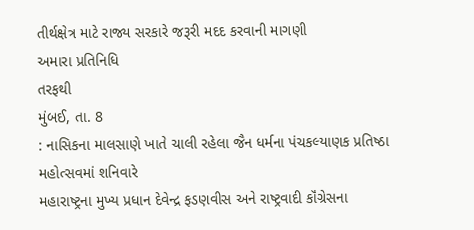તીર્થક્ષેત્ર માટે રાજ્ય સરકારે જરૂરી મદદ કરવાની માગણી
અમારા પ્રતિનિધિ
તરફથી
મુંબઈ, તા. 8
: નાસિકના માલસાણે ખાતે ચાલી રહેલા જૈન ધર્મના પંચકલ્યાણક પ્રતિષ્ઠા મહોત્સવમાં શનિવારે
મહારાષ્ટ્રના મુખ્ય પ્રધાન દેવેન્દ્ર ફડણવીસ અને રાષ્ટ્રવાદી કૉંગ્રેસના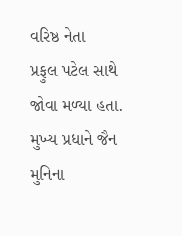વરિષ્ઠ નેતા
પ્રફુલ પટેલ સાથે જોવા મળ્યા હતા. મુખ્ય પ્રધાને જૈન મુનિના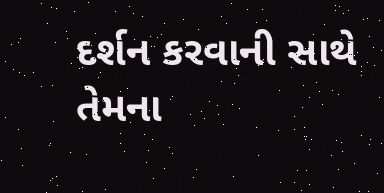દર્શન કરવાની સાથે તેમના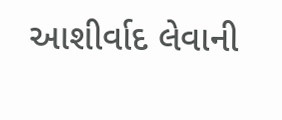આશીર્વાદ લેવાની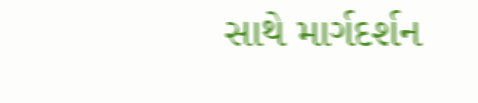સાથે માર્ગદર્શન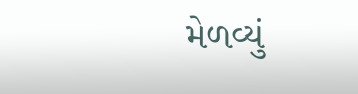મેળવ્યું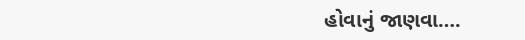હોવાનું જાણવા….